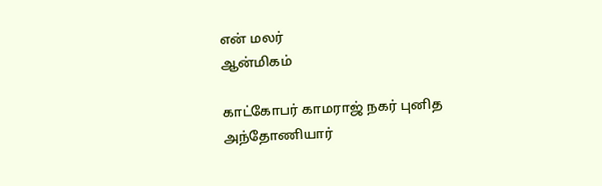என் மலர்
ஆன்மிகம்

காட்கோபர் காமராஜ் நகர் புனித அந்தோணியார்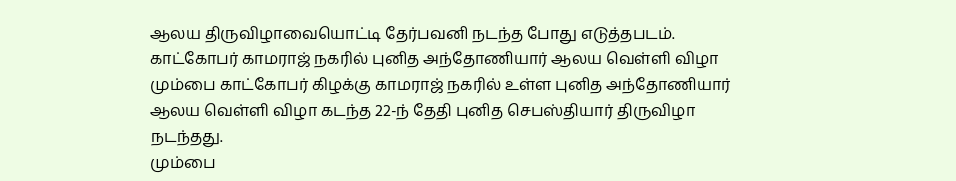ஆலய திருவிழாவையொட்டி தேர்பவனி நடந்த போது எடுத்தபடம்.
காட்கோபர் காமராஜ் நகரில் புனித அந்தோணியார் ஆலய வெள்ளி விழா
மும்பை காட்கோபர் கிழக்கு காமராஜ் நகரில் உள்ள புனித அந்தோணியார் ஆலய வெள்ளி விழா கடந்த 22-ந் தேதி புனித செபஸ்தியார் திருவிழா நடந்தது.
மும்பை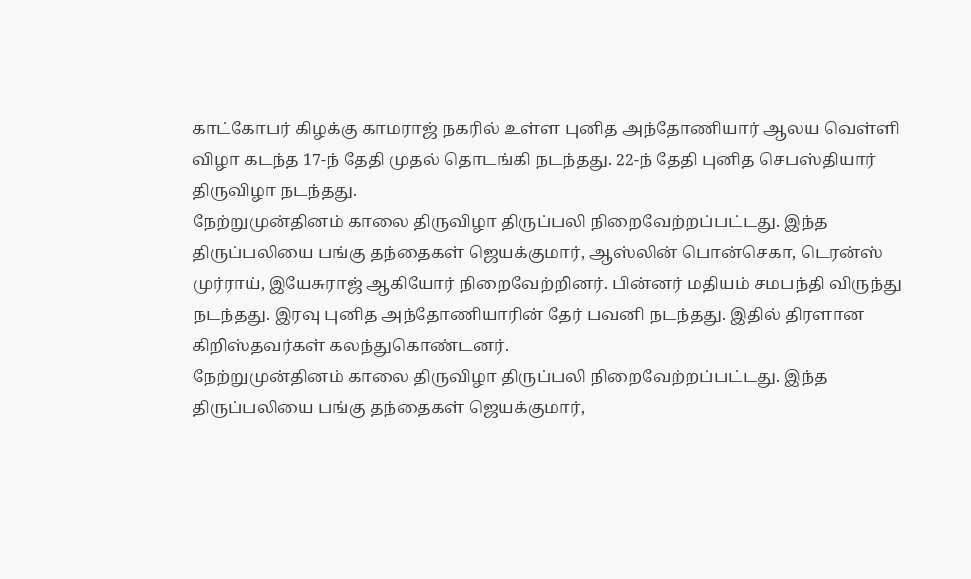காட்கோபர் கிழக்கு காமராஜ் நகரில் உள்ள புனித அந்தோணியார் ஆலய வெள்ளி விழா கடந்த 17-ந் தேதி முதல் தொடங்கி நடந்தது. 22-ந் தேதி புனித செபஸ்தியார் திருவிழா நடந்தது.
நேற்றுமுன்தினம் காலை திருவிழா திருப்பலி நிறைவேற்றப்பட்டது. இந்த திருப்பலியை பங்கு தந்தைகள் ஜெயக்குமார், ஆஸ்லின் பொன்செகா, டெரன்ஸ் முர்ராய், இயேசுராஜ் ஆகியோர் நிறைவேற்றினர். பின்னர் மதியம் சமபந்தி விருந்து நடந்தது. இரவு புனித அந்தோணியாரின் தேர் பவனி நடந்தது. இதில் திரளான கிறிஸ்தவர்கள் கலந்துகொண்டனர்.
நேற்றுமுன்தினம் காலை திருவிழா திருப்பலி நிறைவேற்றப்பட்டது. இந்த திருப்பலியை பங்கு தந்தைகள் ஜெயக்குமார்,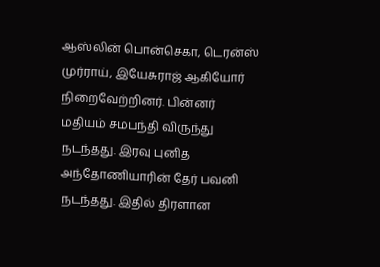ஆஸ்லின் பொன்செகா, டெரன்ஸ் முர்ராய், இயேசுராஜ் ஆகியோர் நிறைவேற்றினர். பின்னர் மதியம் சமபந்தி விருந்து நடந்தது. இரவு புனித அந்தோணியாரின் தேர் பவனி நடந்தது. இதில் திரளான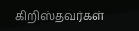கிறிஸ்தவர்கள்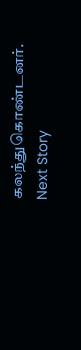கலந்துகொண்டனர்.
Next Story